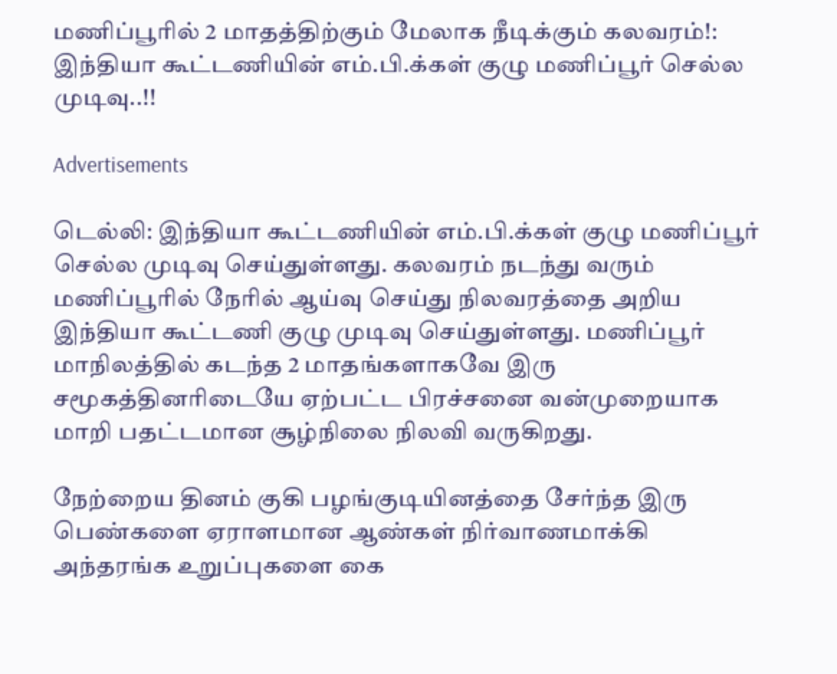மணிப்பூரில் 2 மாதத்திற்கும் மேலாக நீடிக்கும் கலவரம்!: இந்தியா கூட்டணியின் எம்.பி.க்கள் குழு மணிப்பூர் செல்ல முடிவு..!!

Advertisements

டெல்லி: இந்தியா கூட்டணியின் எம்.பி.க்கள் குழு மணிப்பூர் செல்ல முடிவு செய்துள்ளது. கலவரம் நடந்து வரும் மணிப்பூரில் நேரில் ஆய்வு செய்து நிலவரத்தை அறிய இந்தியா கூட்டணி குழு முடிவு செய்துள்ளது. மணிப்பூர் மாநிலத்தில் கடந்த 2 மாதங்களாகவே இரு சமூகத்தினரிடையே ஏற்பட்ட பிரச்சனை வன்முறையாக மாறி பதட்டமான சூழ்நிலை நிலவி வருகிறது.

நேற்றைய தினம் குகி பழங்குடியினத்தை சேர்ந்த இரு பெண்களை ஏராளமான ஆண்கள் நிர்வாணமாக்கி அந்தரங்க உறுப்புகளை கை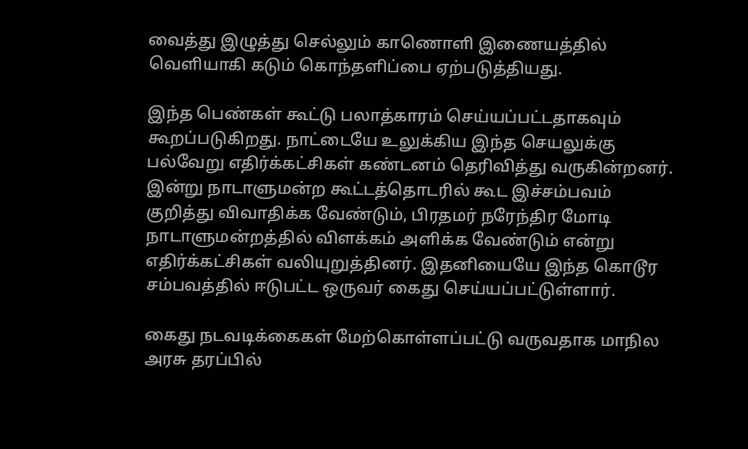வைத்து இழுத்து செல்லும் காணொளி இணையத்தில் வெளியாகி கடும் கொந்தளிப்பை ஏற்படுத்தியது.

இந்த பெண்கள் கூட்டு பலாத்காரம் செய்யப்பட்டதாகவும் கூறப்படுகிறது. நாட்டையே உலுக்கிய இந்த செயலுக்கு பல்வேறு எதிர்க்கட்சிகள் கண்டனம் தெரிவித்து வருகின்றனர். இன்று நாடாளுமன்ற கூட்டத்தொடரில் கூட இச்சம்பவம் குறித்து விவாதிக்க வேண்டும், பிரதமர் நரேந்திர மோடி நாடாளுமன்றத்தில் விளக்கம் அளிக்க வேண்டும் என்று எதிர்க்கட்சிகள் வலியுறுத்தினர். இதனியையே இந்த கொடூர சம்பவத்தில் ஈடுபட்ட ஒருவர் கைது செய்யப்பட்டுள்ளார்.

கைது நடவடிக்கைகள் மேற்கொள்ளப்பட்டு வருவதாக மாநில அரசு தரப்பில்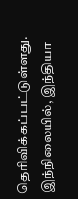தெரிவிக்கப்பட்டுள்ளது. இந்நிலையில், இந்தியா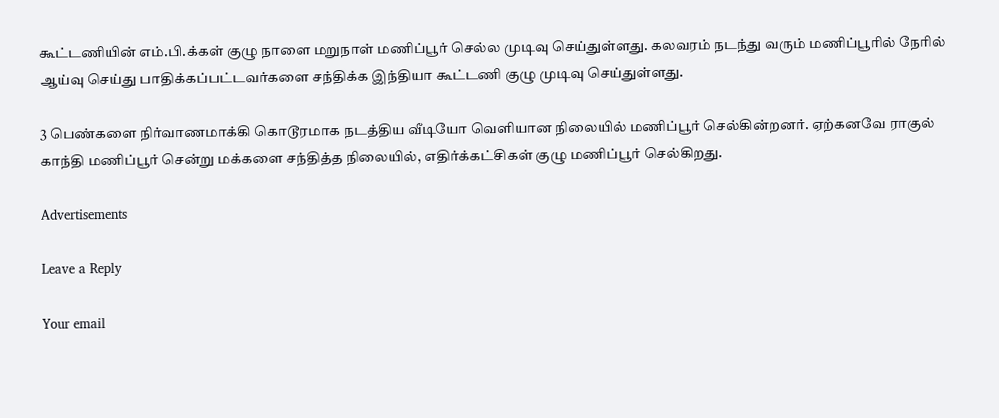கூட்டணியின் எம்.பி.க்கள் குழு நாளை மறுநாள் மணிப்பூர் செல்ல முடிவு செய்துள்ளது. கலவரம் நடந்து வரும் மணிப்பூரில் நேரில் ஆய்வு செய்து பாதிக்கப்பட்டவர்களை சந்திக்க இந்தியா கூட்டணி குழு முடிவு செய்துள்ளது.

3 பெண்களை நிர்வாணமாக்கி கொடூரமாக நடத்திய வீடியோ வெளியான நிலையில் மணிப்பூர் செல்கின்றனர். ஏற்கனவே ராகுல் காந்தி மணிப்பூர் சென்று மக்களை சந்தித்த நிலையில், எதிர்க்கட்சிகள் குழு மணிப்பூர் செல்கிறது.

Advertisements

Leave a Reply

Your email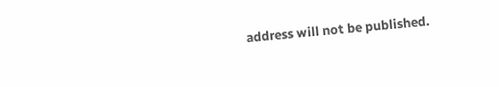address will not be published.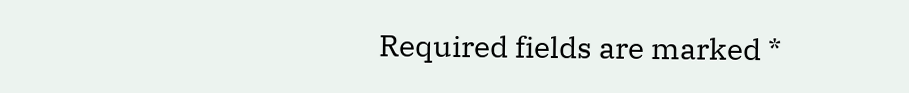Required fields are marked *